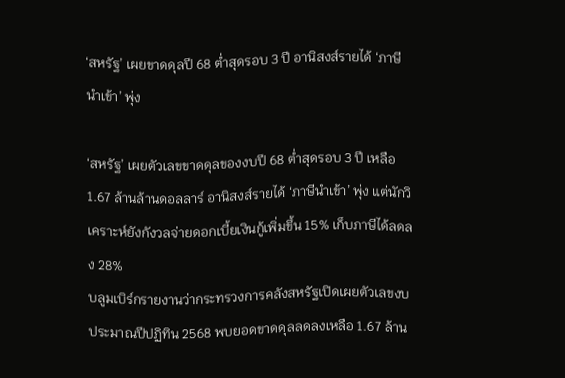‘สหรัฐ’ เผยขาดดุลปี 68 ต่ำสุดรอบ 3 ปี อานิสงส์รายได้ ‘ภาษีนำเข้า’ พุ่ง

‘สหรัฐ’ เผยตัวเลขขาดดุลของงบปี 68 ต่ำสุดรอบ 3 ปี เหลือ 1.67 ล้านล้านดอลลาร์ อานิสงส์รายได้ ‘ภาษีนำเข้า’ พุ่ง แต่นักวิเคราะห์ยังกังวลจ่ายดอกเบี้ยเงินกู้เพิ่มขึ้น 15% เก็บภาษีได้ลดลง 28%
บลูมเบิร์กรายงานว่ากระทรวงการคลังสหรัฐเปิดเผยตัวเลขงบประมาณปีปฏิทิน 2568 พบยอดขาดดุลลดลงเหลือ 1.67 ล้าน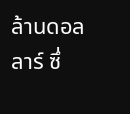ล้านดอลลาร์ ซึ่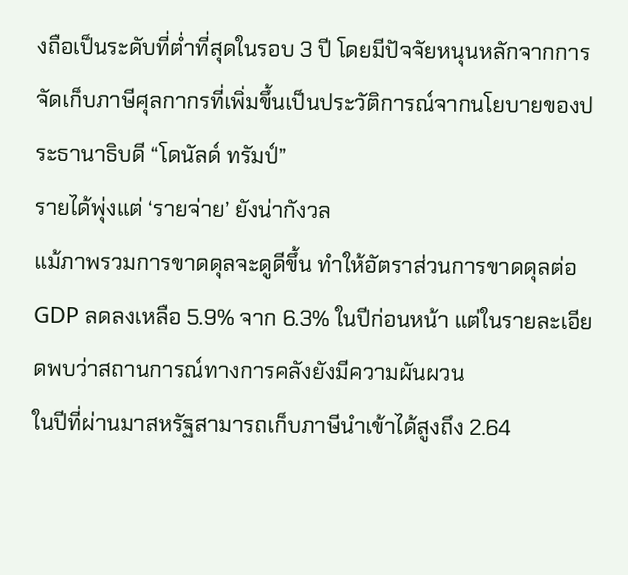งถือเป็นระดับที่ต่ำที่สุดในรอบ 3 ปี โดยมีปัจจัยหนุนหลักจากการจัดเก็บภาษีศุลกากรที่เพิ่มขึ้นเป็นประวัติการณ์จากนโยบายของประธานาธิบดี “โดนัลด์ ทรัมป์”
รายได้พุ่งแต่ ‘รายจ่าย’ ยังน่ากังวล
แม้ภาพรวมการขาดดุลจะดูดีขึ้น ทำให้อัตราส่วนการขาดดุลต่อ GDP ลดลงเหลือ 5.9% จาก 6.3% ในปีก่อนหน้า แต่ในรายละเอียดพบว่าสถานการณ์ทางการคลังยังมีความผันผวน
ในปีที่ผ่านมาสหรัฐสามารถเก็บภาษีนำเข้าได้สูงถึง 2.64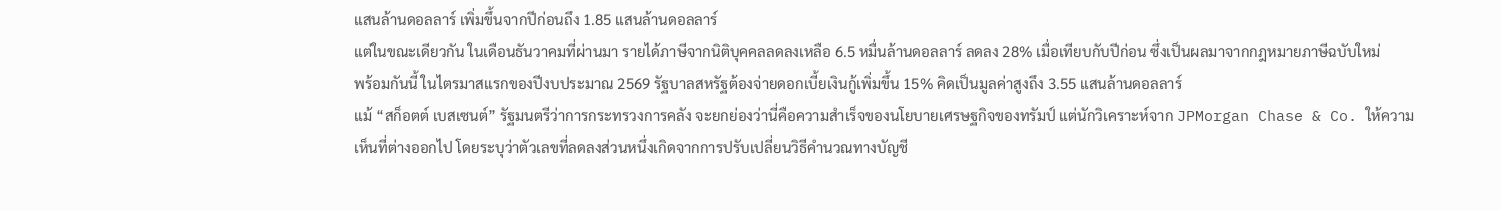แสนล้านดอลลาร์ เพิ่มขึ้นจากปีก่อนถึง 1.85 แสนล้านดอลลาร์
แต่ในขณะเดียวกัน ในเดือนธันวาคมที่ผ่านมา รายได้ภาษีจากนิติบุคคลลดลงเหลือ 6.5 หมื่นล้านดอลลาร์ ลดลง 28% เมื่อเทียบกับปีก่อน ซึ่งเป็นผลมาจากกฎหมายภาษีฉบับใหม่
พร้อมกันนี้ ในไตรมาสแรกของปีงบประมาณ 2569 รัฐบาลสหรัฐต้องจ่ายดอกเบี้ยเงินกู้เพิ่มขึ้น 15% คิดเป็นมูลค่าสูงถึง 3.55 แสนล้านดอลลาร์
แม้ “สก็อตต์ เบสเซนต์” รัฐมนตรีว่าการกระทรวงการคลัง จะยกย่องว่านี่คือความสำเร็จของนโยบายเศรษฐกิจของทรัมป์ แต่นักวิเคราะห์จาก JPMorgan Chase & Co. ให้ความเห็นที่ต่างออกไป โดยระบุว่าตัวเลขที่ลดลงส่วนหนึ่งเกิดจากการปรับเปลี่ยนวิธีคำนวณทางบัญชี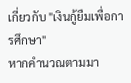เกี่ยวกับ "เงินกู้ยืมเพื่อการศึกษา"
หากคำนวณตามมา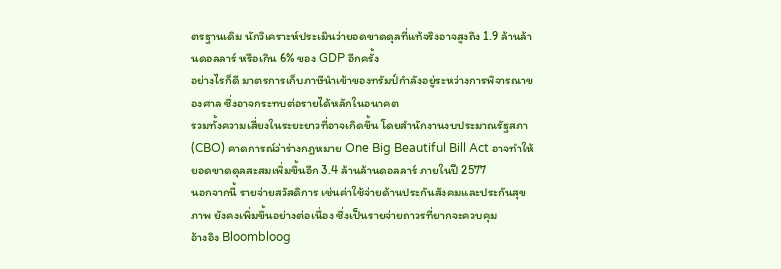ตรฐานเดิม นักวิเคราะห์ประเมินว่ายอดขาดดุลที่แท้จริงอาจสูงถึง 1.9 ล้านล้านดอลลาร์ หรือเกิน 6% ของ GDP อีกครั้ง
อย่างไรก็ดี มาตรการเก็บภาษีนำเข้าของทรัมป์กำลังอยู่ระหว่างการพิจารณาของศาล ซึ่งอาจกระทบต่อรายได้หลักในอนาคต
รวมทั้งความเสี่ยงในระยะยาวที่อาจเกิดขึ้น โดยสำนักงานงบประมาณรัฐสภา (CBO) คาดการณ์ว่าร่างกฎหมาย One Big Beautiful Bill Act อาจทำให้ยอดขาดดุลสะสมเพิ่มขึ้นอีก 3.4 ล้านล้านดอลลาร์ ภายในปี 2577
นอกจากนี้ รายจ่ายสวัสดิการ เช่นค่าใช้จ่ายด้านประกันสังคมและประกันสุขภาพ ยังคงเพิ่มขึ้นอย่างต่อเนื่อง ซึ่งเป็นรายจ่ายถาวรที่ยากจะควบคุม
อ้างอิง Bloombloog